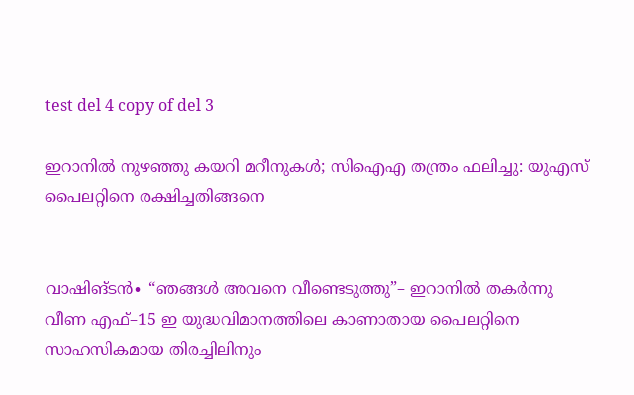test del 4 copy of del 3

ഇറാനിൽ നുഴഞ്ഞു കയറി മറീനുകൾ; സിഐഎ തന്ത്രം ഫലിച്ചു: യുഎസ് പൈലറ്റിനെ രക്ഷിച്ചതിങ്ങനെ


വാഷിങ്ടൻ∙ “ഞങ്ങൾ അവനെ വീണ്ടെടുത്തു”– ഇറാനിൽ തകർന്നു വീണ എഫ്–15 ഇ യുദ്ധവിമാനത്തിലെ കാണാതായ പൈലറ്റിനെ സാഹസികമായ തിരച്ചിലിനും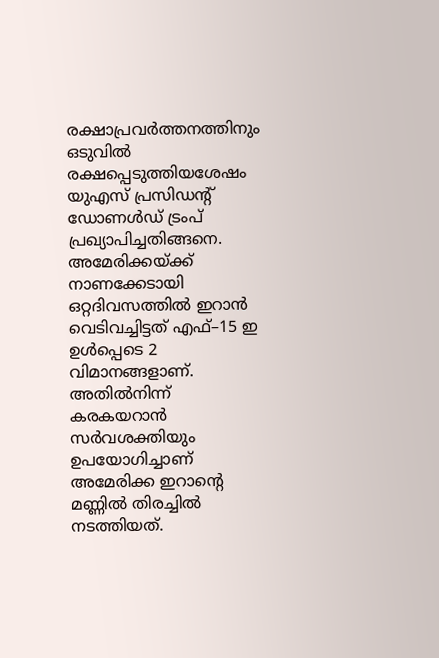രക്ഷാപ്രവർത്തനത്തിനും ഒടുവിൽ രക്ഷപ്പെടുത്തിയശേഷം യുഎസ് പ്രസിഡന്റ് ഡോണൾഡ് ട്രംപ് പ്രഖ്യാപിച്ചതിങ്ങനെ. അമേരിക്കയ്ക്ക് നാണക്കേടായി ഒറ്റദിവസത്തില്‍ ഇറാൻ വെടിവച്ചിട്ടത് എഫ്–15 ഇ ഉൾപ്പെടെ 2 വിമാനങ്ങളാണ്. അതിൽനിന്ന് കരകയറാൻ സർവശക്തിയും ഉപയോഗിച്ചാണ് അമേരിക്ക ഇറാന്റെ മണ്ണിൽ തിരച്ചിൽ നടത്തിയത്.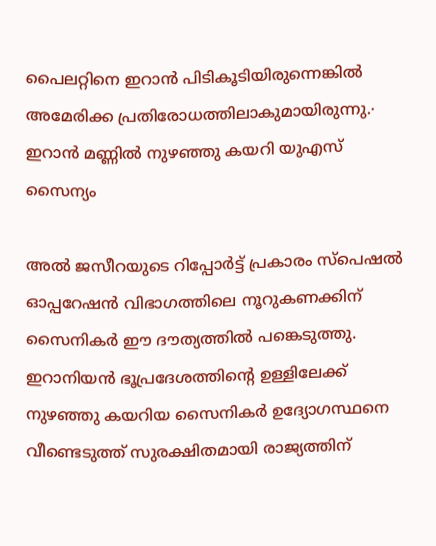പൈലറ്റിനെ ഇറാൻ‍ പിടികൂടിയിരുന്നെങ്കിൽ അമേരിക്ക പ്രതിരോധത്തിലാകുമായിരുന്നു.∙ ഇറാൻ മണ്ണിൽ നുഴഞ്ഞു കയറി യുഎസ് സൈന്യം

അൽ ജസീറയുടെ റിപ്പോർട്ട് പ്രകാരം സ്പെഷൽ ഓപ്പറേഷൻ വിഭാഗത്തിലെ നൂറുകണക്കിന് സൈനികർ ഈ ദൗത്യത്തിൽ പങ്കെടുത്തു. ഇറാനിയൻ ഭൂപ്രദേശത്തിന്റെ ഉള്ളിലേക്ക് നുഴഞ്ഞു കയറിയ സൈനികർ ഉദ്യോഗസ്ഥനെ വീണ്ടെടുത്ത് സുരക്ഷിതമായി രാജ്യത്തിന്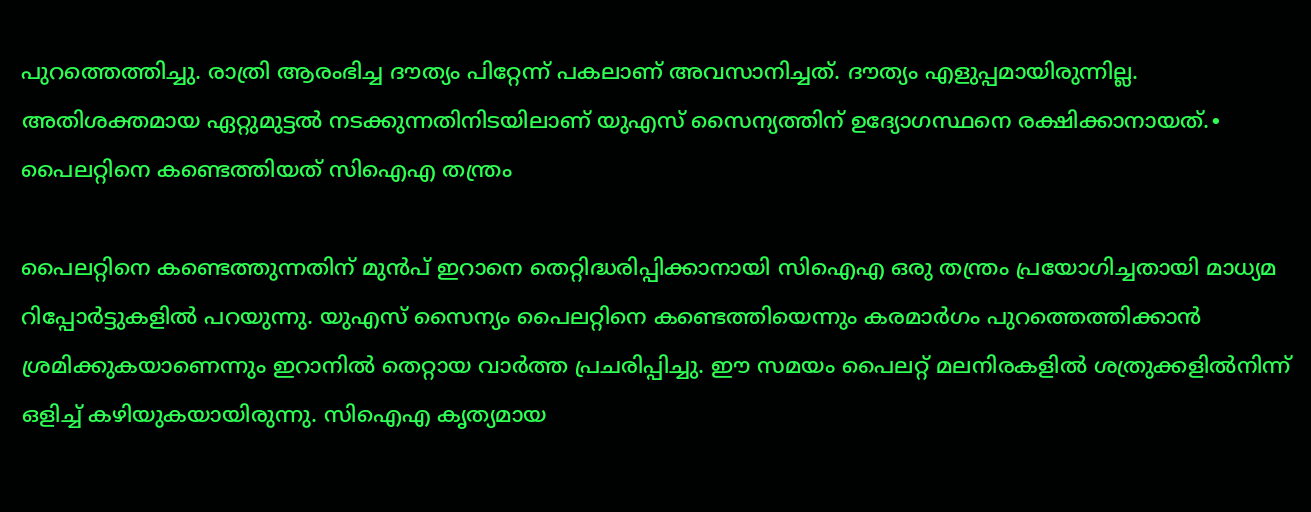പുറത്തെത്തിച്ചു. രാത്രി ആരംഭിച്ച ദൗത്യം പിറ്റേന്ന് പകലാണ് അവസാനിച്ചത്. ദൗത്യം എളുപ്പമായിരുന്നില്ല. അതിശക്തമായ ഏറ്റുമുട്ടൽ നടക്കുന്നതിനിടയിലാണ് യുഎസ് സൈന്യത്തിന് ഉദ്യോഗസ്ഥനെ രക്ഷിക്കാനായത്.∙ പൈലറ്റിനെ കണ്ടെത്തിയത് സിഐഎ തന്ത്രം

പൈലറ്റിനെ കണ്ടെത്തുന്നതിന് മുൻപ് ഇറാനെ തെറ്റിദ്ധരിപ്പിക്കാനായി സിഐഎ ഒരു തന്ത്രം പ്രയോഗിച്ചതായി മാധ്യമ റിപ്പോർട്ടുകളിൽ പറയുന്നു. യുഎസ് സൈന്യം പൈലറ്റിനെ കണ്ടെത്തിയെന്നും കരമാർഗം പുറത്തെത്തിക്കാൻ ശ്രമിക്കുകയാണെന്നും ഇറാനിൽ തെറ്റായ വാർത്ത പ്രചരിപ്പിച്ചു. ഈ സമയം പൈലറ്റ് മലനിരകളിൽ ശത്രുക്കളിൽനിന്ന് ഒളിച്ച് കഴിയുകയായിരുന്നു. സിഐഎ കൃത്യമായ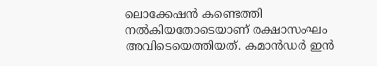ലൊക്കേഷൻ കണ്ടെത്തി നൽകിയതോടെയാണ് രക്ഷാസംഘം അവിടെയെത്തിയത്. കമാൻഡർ ഇൻ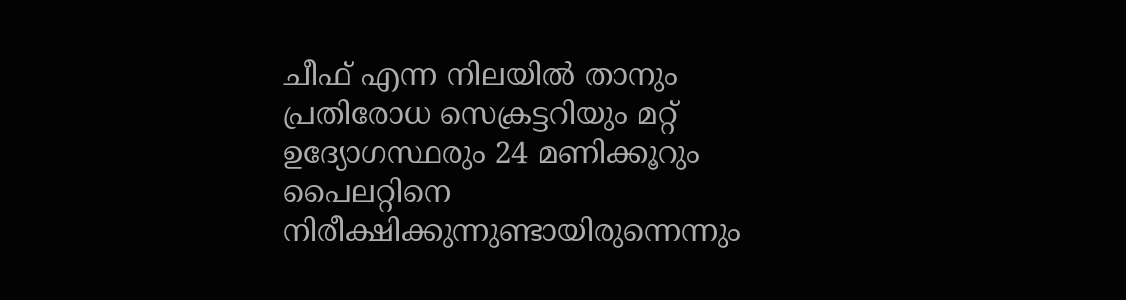ചീഫ് എന്ന നിലയിൽ താനും പ്രതിരോധ സെക്രട്ടറിയും മറ്റ് ഉദ്യോഗസ്ഥരും 24 മണിക്കൂറും പൈലറ്റിനെ നിരീക്ഷിക്കുന്നുണ്ടായിരുന്നെന്നും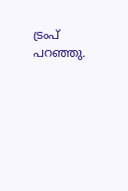ട്രംപ് പറഞ്ഞു.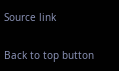Source link

Back to top button